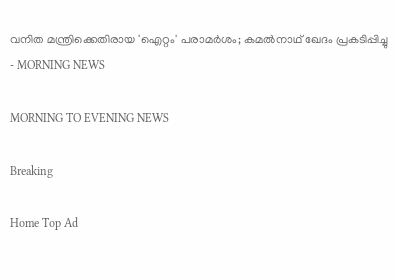വനിത മന്ത്രിക്കെതിരായ 'ഐറ്റം' പരാമര്‍ശം; കമല്‍നാഥ് ഖേദം പ്രകടിപ്പിച്ചു - MORNING NEWS

MORNING TO EVENING NEWS

Breaking

Home Top Ad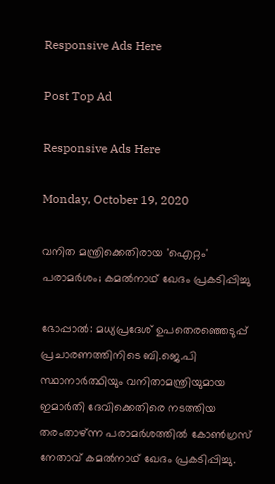Responsive Ads Here

Post Top Ad

Responsive Ads Here

Monday, October 19, 2020

വനിത മന്ത്രിക്കെതിരായ 'ഐറ്റം' പരാമര്‍ശം; കമല്‍നാഥ് ഖേദം പ്രകടിപ്പിച്ചു

ഭോപ്പാല്‍: മധ്യപ്രദേശ് ഉപതെരഞ്ഞെടുപ്പ് പ്രചാരണത്തിനിടെ ബി.ജെ.പി സ്ഥാനാര്‍ത്ഥിയും വനിതാമന്ത്രിയുമായ ഇമാര്‍തി ദേവിക്കെതിരെ നടത്തിയ തരംതാഴ്ന്ന പരാമര്‍ശത്തില്‍ കോണ്‍ഗ്രസ് നേതാവ് കമല്‍നാഥ് ഖേദം പ്രകടിപ്പിച്ചു.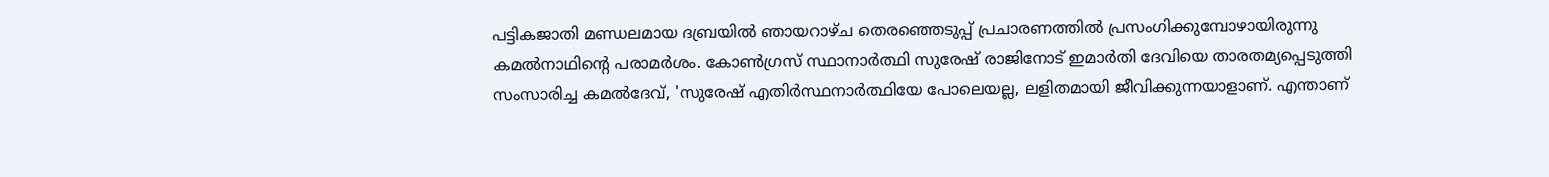പട്ടികജാതി മണ്ഡലമായ ദബ്രയില്‍ ഞായറാഴ്ച തെരഞ്ഞെടുപ്പ് പ്രചാരണത്തില്‍ പ്രസംഗിക്കുമ്പോഴായിരുന്നു കമല്‍നാഥിന്റെ പരാമര്‍ശം. കോണ്‍ഗ്രസ് സ്ഥാനാര്‍ത്ഥി സുരേഷ് രാജിനോട് ഇമാര്‍തി ദേവിയെ താരതമ്യപ്പെടുത്തി സംസാരിച്ച കമല്‍ദേവ്, 'സുരേഷ് എതിര്‍സ്ഥനാര്‍ത്ഥിയേ പോലെയല്ല, ലളിതമായി ജീവിക്കുന്നയാളാണ്. എന്താണ്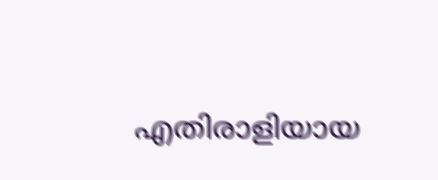എതിരാളിയായ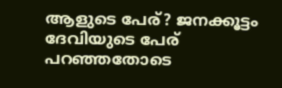ആളുടെ പേര്? ജനക്കൂട്ടം ദേവിയുടെ പേര് പറഞ്ഞതോടെ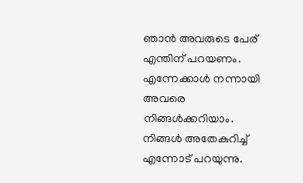ഞാന്‍ അവരുടെ പേര് എന്തിന് പറയണം. എന്നേക്കാള്‍ നന്നായി അവരെ നിങ്ങള്‍ക്കറിയാം. നിങ്ങള്‍ അതേകുറിച്ച് എന്നോട് പറയുന്നു.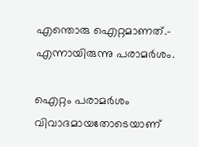എന്തൊരു ഐറ്റമാണത്.- എന്നായിരുന്നു പരാമര്‍ശം.

ഐറ്റം പരാമര്‍ശം വിവാദമായതോടെയാണ്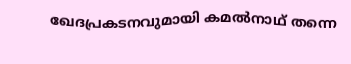ഖേദപ്രകടനവുമായി കമല്‍നാഥ് തന്നെ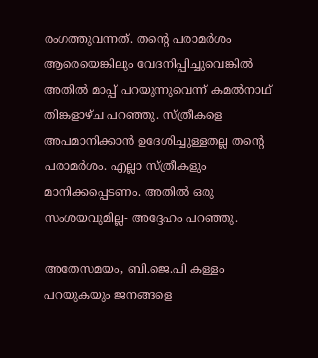രംഗത്തുവന്നത്. തന്റെ പരാമര്‍ശം ആരെയെങ്കിലും വേദനിപ്പിച്ചുവെങ്കില്‍ അതില്‍ മാപ്പ് പറയുന്നുവെന്ന് കമല്‍നാഥ് തിങ്കളാഴ്ച പറഞ്ഞു. സ്ത്രീകളെ അപമാനിക്കാന്‍ ഉദേശിച്ചുള്ളതല്ല തന്റെ പരാമര്‍ശം. എല്ലാ സ്ത്രീകളും മാനിക്കപ്പെടണം. അതില്‍ ഒരു സംശയവുമില്ല- അദ്ദേഹം പറഞ്ഞു.

അതേസമയം, ബി.ജെ.പി കള്ളം പറയുകയും ജനങ്ങളെ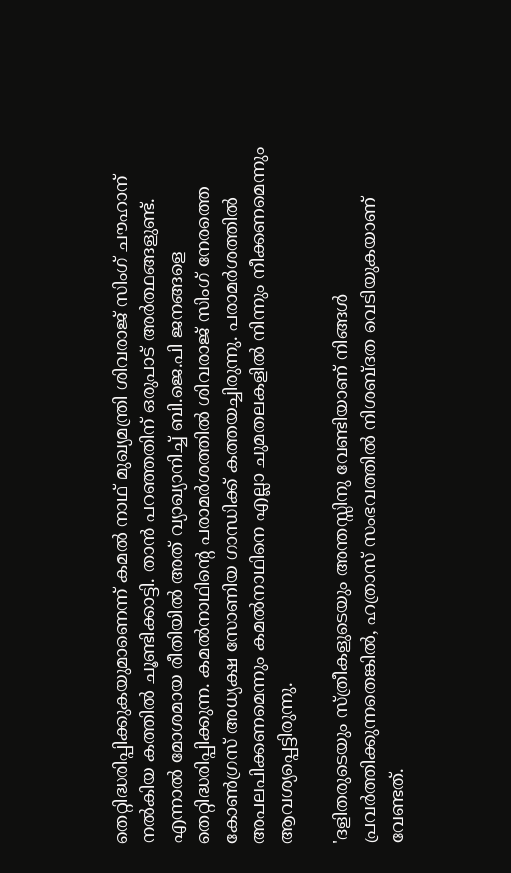തെറ്റിദ്ധരിപ്പിക്കുകയുമാണെന്ന് കമല്‍ നാഥ് മുഖ്യമന്ത്രി ശിവരാജ് സിംഗ് ചൗഹാന് നല്‍കിയ കത്തില്‍ ചൂണ്ടിക്കാട്ടി. താന്‍ പറഞ്ഞതിന് ഒരുപാട് അര്‍ത്ഥങ്ങളുണ്ട്. എന്നാല്‍ മോശമായ രീതിയില്‍ അത് വ്യാഖ്യാനിച്ച് ബി.ജെ.പി ജനങ്ങളെ തെറ്റിദ്ധരിപ്പിക്കുന്ന. കമല്‍നാഥിന്റെ പരാമര്‍ശത്തില്‍ ശിവരാജ് സിംഗ് നേരത്തെ കോണ്‍ഗ്രസ് അധ്യക്ഷ സോണിയ ഗാന്ധിക്ക് കത്തയച്ചിരുന്നു. പരാമര്‍ശത്തില്‍ അപലപിക്കണമെന്നും കമല്‍നാഥിനെ എല്ലാ ചുമതലകളില്‍ നിന്നും നീക്കണമെന്നും ആവശ്യപ്പെട്ടിരുന്നു.

'ദളിതരുടെയും സ്ത്രീകളുടെയും അന്തസ്സിനു വേണ്ടിയാണ് നിങ്ങള്‍ പ്രവര്‍ത്തിക്കുന്നതെങ്കില്‍, ഹത്രാസ് സംഭവത്തില്‍ നിശബ്ദത വെടിയുകയാണ് വേണ്ടത്.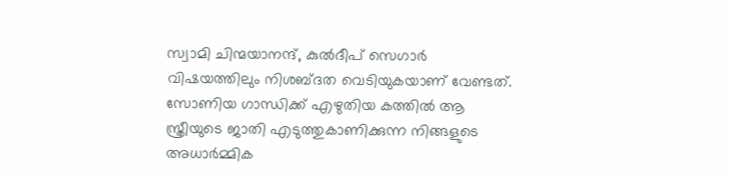സ്വാമി ചിന്മയാനന്ദ്, കുല്‍ദീപ് സെഗാര്‍ വിഷയത്തിലും നിശബ്ദത വെടിയുകയാണ് വേണ്ടത്. സോണിയ ഗാന്ധിക്ക് എഴുതിയ കത്തില്‍ ആ സ്ത്രീയുടെ ജാതി എടുത്തുകാണിക്കുന്ന നിങ്ങളുടെ അധാര്‍മ്മിക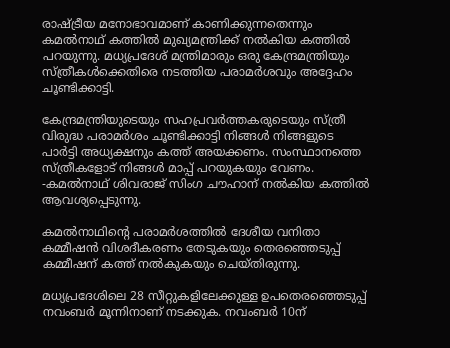രാഷ്ട്രീയ മനോഭാവമാണ് കാണിക്കുന്നതെന്നും കമല്‍നാഥ് കത്തില്‍ മുഖ്യമന്ത്രിക്ക് നല്‍കിയ കത്തില്‍ പറയുന്നു. മധ്യപ്രദേശ് മന്ത്രിമാരും ഒരു കേന്ദ്രമന്ത്രിയും സ്ത്രീകള്‍ക്കെതിരെ നടത്തിയ പരാമര്‍ശവും അദ്ദേഹം ചൂണ്ടിക്കാട്ടി.

കേന്ദ്രമന്ത്രിയുടെയും സഹപ്രവര്‍ത്തകരുടെയും സ്ത്രീ വിരുദ്ധ പരാമര്‍ശം ചൂണ്ടിക്കാട്ടി നിങ്ങള്‍ നിങ്ങളുടെ പാര്‍ട്ടി അധ്യക്ഷനും കത്ത് അയക്കണം. സംസ്ഥാനത്തെ സ്ത്രീകളോട് നിങ്ങള്‍ മാപ്പ് പറയുകയും വേണം. -കമല്‍നാഥ് ശിവരാജ് സിംഗ ചൗഹാന് നല്‍കിയ കത്തില്‍ ആവശ്യപ്പെടുന്നു.

കമല്‍നാഥിന്റെ പരാമര്‍ശത്തില്‍ ദേശീയ വനിതാ കമ്മീഷന്‍ വിശദീകരണം തേടുകയും തെരഞ്ഞെടുപ്പ് കമ്മീഷന് കത്ത് നല്‍കുകയും ചെയ്തിരുന്നു.

മധ്യപ്രദേശിലെ 28 സീറ്റുകളിലേക്കുള്ള ഉപതെരഞ്ഞെടുപ്പ് നവംബര്‍ മൂന്നിനാണ് നടക്കുക. നവംബര്‍ 10ന്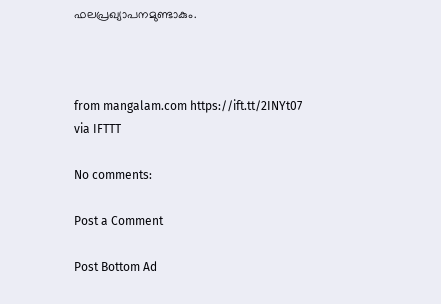ഫലപ്രഖ്യാപനമുണ്ടാകും.



from mangalam.com https://ift.tt/2INYt07
via IFTTT

No comments:

Post a Comment

Post Bottom Ad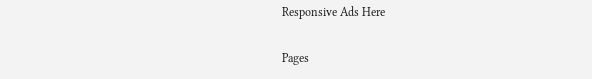Responsive Ads Here

Pages